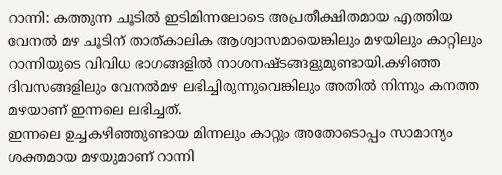റാന്നി: കത്തുന്ന ചൂടിൽ ഇടിമിന്നലോടെ അപ്രതീക്ഷിതമായ എത്തിയ വേനൽ മഴ ചൂടിന് താത്കാലിക ആശ്വാസമായെങ്കിലും മഴയിലും കാറ്റിലും റാന്നിയുടെ വിവിധ ഭാഗങ്ങളിൽ നാശനഷ്ടങ്ങളുമുണ്ടായി.കഴിഞ്ഞ ദിവസങ്ങളിലും വേനൽമഴ ലഭിച്ചിരുന്നുവെങ്കിലും അതിൽ നിന്നും കനത്ത മഴയാണ് ഇന്നലെ ലഭിച്ചത്.
ഇന്നലെ ഉച്ചകഴിഞ്ഞുണ്ടായ മിന്നലും കാറ്റും അതോടൊപ്പം സാമാന്യം ശക്തമായ മഴയുമാണ് റാന്നി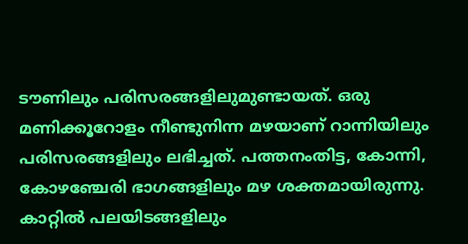ടൗണിലും പരിസരങ്ങളിലുമുണ്ടായത്. ഒരു മണിക്കൂറോളം നീണ്ടുനിന്ന മഴയാണ് റാന്നിയിലും പരിസരങ്ങളിലും ലഭിച്ചത്. പത്തനംതിട്ട, കോന്നി, കോഴഞ്ചേരി ഭാഗങ്ങളിലും മഴ ശക്തമായിരുന്നു.
കാറ്റിൽ പലയിടങ്ങളിലും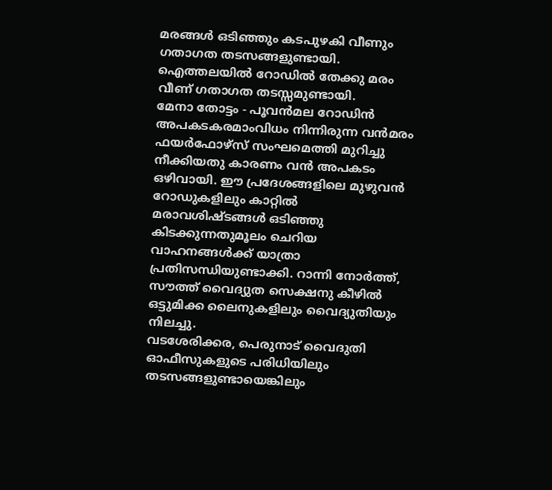മരങ്ങൾ ഒടിഞ്ഞും കടപുഴകി വീണും ഗതാഗത തടസങ്ങളുണ്ടായി. ഐത്തലയിൽ റോഡിൽ തേക്കു മരം വീണ് ഗതാഗത തടസ്സമുണ്ടായി.
മേനാ തോട്ടം - പൂവൻമല റോഡിൻ അപകടകരമാംവിധം നിന്നിരുന്ന വൻമരം ഫയർഫോഴ്സ് സംഘമെത്തി മുറിച്ചു നീക്കിയതു കാരണം വൻ അപകടം ഒഴിവായി. ഈ പ്രദേശങ്ങളിലെ മുഴുവൻ റോഡുകളിലും കാറ്റിൽ മരാവശിഷ്ടങ്ങൾ ഒടിഞ്ഞു കിടക്കുന്നതുമൂലം ചെറിയ വാഹനങ്ങൾക്ക് യാത്രാ പ്രതിസന്ധിയുണ്ടാക്കി. റാന്നി നോർത്ത്, സൗത്ത് വൈദ്യുത സെക്ഷനു കീഴിൽ ഒട്ടുമിക്ക ലൈനുകളിലും വൈദ്യുതിയും നിലച്ചു.
വടശേരിക്കര, പെരുനാട് വൈദുതി ഓഫീസുകളുടെ പരിധിയിലും തടസങ്ങളുണ്ടായെങ്കിലും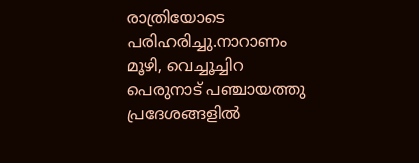രാത്രിയോടെ പരിഹരിച്ചു.നാറാണം മൂഴി, വെച്ചൂച്ചിറ പെരുനാട് പഞ്ചായത്തു പ്രദേശങ്ങളിൽ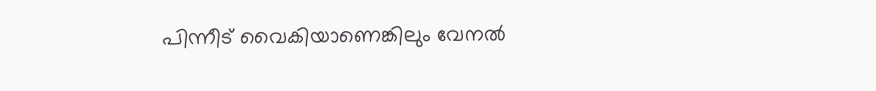പിന്നീട് വൈകിയാണെങ്കിലും വേനൽ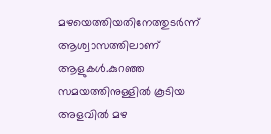മഴയെത്തിയതിനേത്തുടർന്ന് ആശ്വാസത്തിലാണ് ആളുകൾ.കുറഞ്ഞ സമയത്തിനുള്ളിൽ കൂടിയ അളവിൽ മഴ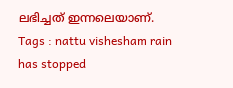ലഭിച്ചത് ഇന്നലെയാണ്.
Tags : nattu vishesham rain has stopped